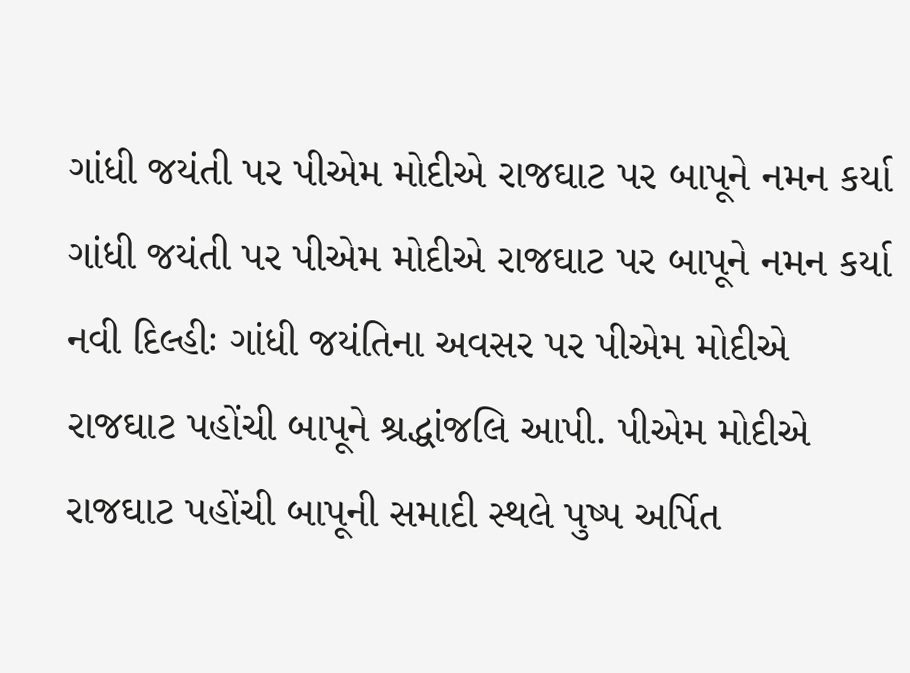ગાંધી જયંતી પર પીએમ મોદીએ રાજઘાટ પર બાપૂને નમન કર્યા
ગાંધી જયંતી પર પીએમ મોદીએ રાજઘાટ પર બાપૂને નમન કર્યા
નવી દિલ્હીઃ ગાંધી જયંતિના અવસર પર પીએમ મોદીએ રાજઘાટ પહોંચી બાપૂને શ્રદ્ધાંજલિ આપી. પીએમ મોદીએ રાજઘાટ પહોંચી બાપૂની સમાદી સ્થલે પુષ્પ અર્પિત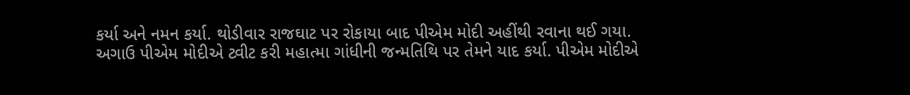કર્યા અને નમન કર્યા. થોડીવાર રાજઘાટ પર રોકાયા બાદ પીએમ મોદી અહીંથી રવાના થઈ ગયા. અગાઉ પીએમ મોદીએ ટ્વીટ કરી મહાત્મા ગાંધીની જન્મતિથિ પર તેમને યાદ કર્યા. પીએમ મોદીએ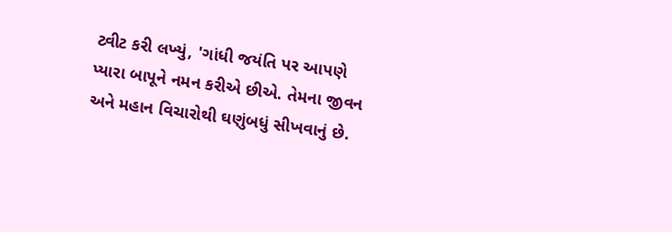ટ્વીટ કરી લખ્યું, 'ગાંધી જયંતિ પર આપણે પ્યારા બાપૂને નમન કરીએ છીએ. તેમના જીવન અને મહાન વિચારોથી ઘણુંબધું સીખવાનું છે.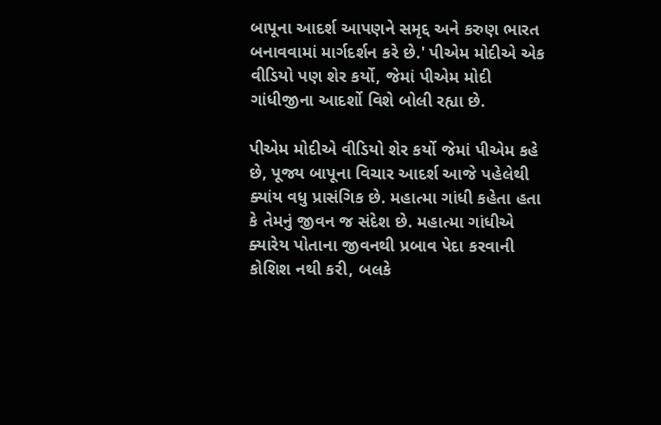બાપૂના આદર્શ આપણને સમૃદ્દ અને કરુણ ભારત બનાવવામાં માર્ગદર્શન કરે છે.' પીએમ મોદીએ એક વીડિયો પણ શેર કર્યો, જેમાં પીએમ મોદી ગાંધીજીના આદર્શો વિશે બોલી રહ્યા છે.

પીએમ મોદીએ વીડિયો શેર કર્યો જેમાં પીએમ કહે છે, પૂજ્ય બાપૂના વિચાર આદર્શ આજે પહેલેથી ક્યાંય વધુ પ્રાસંગિક છે. મહાત્મા ગાંધી કહેતા હતા કે તેમનું જીવન જ સંદેશ છે. મહાત્મા ગાંધીએ ક્યારેય પોતાના જીવનથી પ્રબાવ પેદા કરવાની કોશિશ નથી કરી, બલકે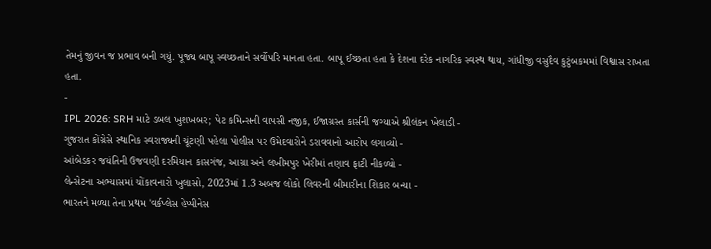તેમનું જીવન જ પ્રભાવ બની ગયું. પૂજ્ય બાપૂ સ્વચ્છતાને સર્વોપરિ માનતા હતા. બાપૂ ઈચ્છતા હતા કે દેશના દરેક નાગરિક સ્વસ્થ થાય, ગાંધીજી વસુદૈવ કુટુંબકમમાં વિશ્વાસ રાખતા હતા.
-
IPL 2026: SRH માટે ડબલ ખુશખબર; પેટ કમિન્સની વાપસી નજીક, ઈજાગ્રસ્ત કાર્સની જગ્યાએ શ્રીલંકન ખેલાડી -
ગુજરાત કોંગ્રેસે સ્થાનિક સ્વરાજ્યની ચૂંટણી પહેલા પોલીસ પર ઉમેદવારોને ડરાવવાનો આરોપ લગાવ્યો -
આંબેડકર જયંતિની ઉજવણી દરમિયાન કાસગંજ, આગ્રા અને લખીમપુર ખેરીમાં તણાવ ફાટી નીકળ્યો -
લેન્સેટના અભ્યાસમાં ચોંકાવનારો ખુલાસો, 2023માં 1.3 અબજ લોકો લિવરની બીમારીના શિકાર બન્યા -
ભારતને મળ્યા તેના પ્રથમ 'વર્કપ્લેસ હેપ્પીનેસ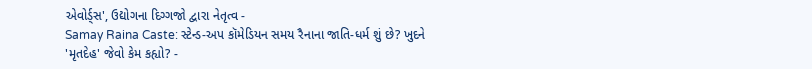એવોર્ડ્સ', ઉદ્યોગના દિગ્ગજો દ્વારા નેતૃત્વ -
Samay Raina Caste: સ્ટેન્ડ-અપ કૉમેડિયન સમય રૈનાના જાતિ-ધર્મ શું છે? ખુદને 'મૃતદેહ' જેવો કેમ કહ્યો? -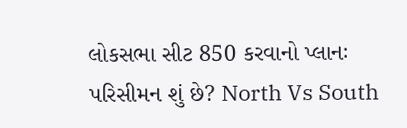લોકસભા સીટ 850 કરવાનો પ્લાનઃ પરિસીમન શું છે? North Vs South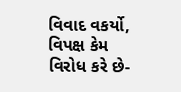વિવાદ વકર્યો, વિપક્ષ કેમ વિરોધ કરે છે-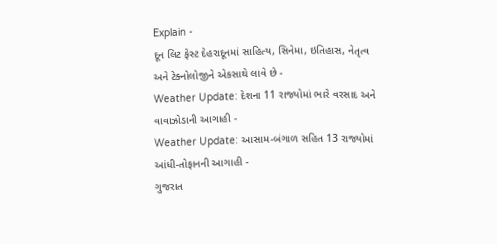Explain -
દૂન લિટ ફેસ્ટ દેહરાદૂનમાં સાહિત્ય, સિનેમા, ઇતિહાસ, નેતૃત્વ અને ટેક્નોલોજીને એકસાથે લાવે છે -
Weather Update: દેશના 11 રાજ્યોમાં ભારે વરસાદ અને વાવાઝોડાની આગાહી -
Weather Update: આસામ-બંગાળ સહિત 13 રાજ્યોમાં આંધી-તોફાનની આગાહી -
ગુજરાત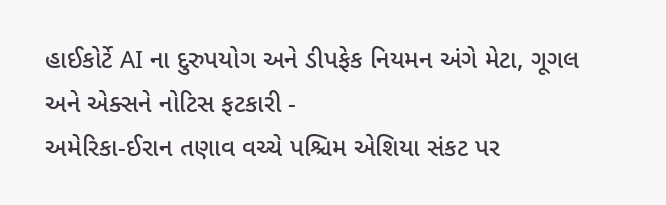હાઈકોર્ટે AI ના દુરુપયોગ અને ડીપફેક નિયમન અંગે મેટા, ગૂગલ અને એક્સને નોટિસ ફટકારી -
અમેરિકા-ઈરાન તણાવ વચ્ચે પશ્ચિમ એશિયા સંકટ પર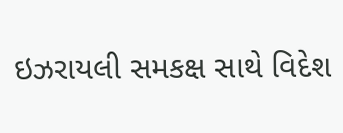ઇઝરાયલી સમકક્ષ સાથે વિદેશ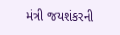મંત્રી જયશંકરની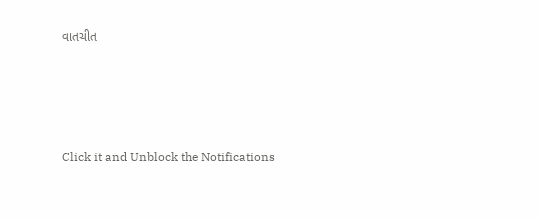વાતચીત





Click it and Unblock the Notifications